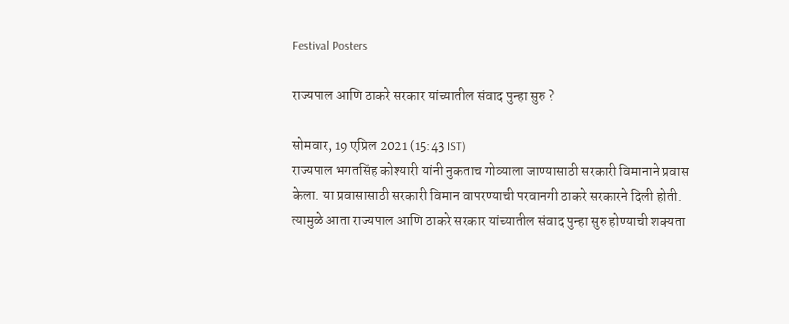Festival Posters

राज्यपाल आणि ठाकरे सरकार यांच्यातील संवाद पुन्हा सुरु ?

सोमवार, 19 एप्रिल 2021 (15:43 IST)
राज्यपाल भगतसिंह कोश्यारी यांनी नुकताच गोव्याला जाण्यासाठी सरकारी विमानाने प्रवास केला. या प्रवासासाठी सरकारी विमान वापरण्याची परवानगी ठाकरे सरकारने दिली होती. त्यामुळे आता राज्यपाल आणि ठाकरे सरकार यांच्यातील संवाद पुन्हा सुरु होण्याची शक्यता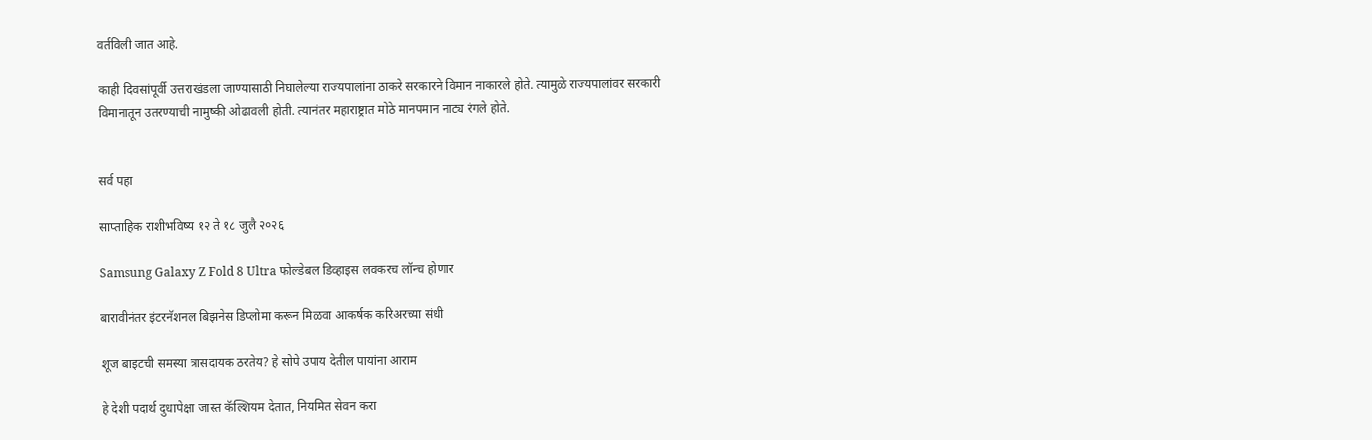वर्तविली जात आहे.

काही दिवसांपूर्वी उत्तराखंडला जाण्यासाठी निघालेल्या राज्यपालांना ठाकरे सरकारने विमान नाकारले होते. त्यामुळे राज्यपालांवर सरकारी विमानातून उतरण्याची नामुष्की ओढावली होती. त्यानंतर महाराष्ट्रात मोठे मानपमान नाट्य रंगले होते.


सर्व पहा

साप्ताहिक राशीभविष्य १२ ते १८ जुलै २०२६

Samsung Galaxy Z Fold 8 Ultra फोल्डेबल डिव्हाइस लवकरच लॉन्च होणार

बारावीनंतर इंटरनॅशनल बिझनेस डिप्लोमा करून मिळवा आकर्षक करिअरच्या संधी

शूज बाइटची समस्या त्रासदायक ठरतेय? हे सोपे उपाय देतील पायांना आराम

हे देशी पदार्थ दुधापेक्षा जास्त कॅल्शियम देतात, नियमित सेवन करा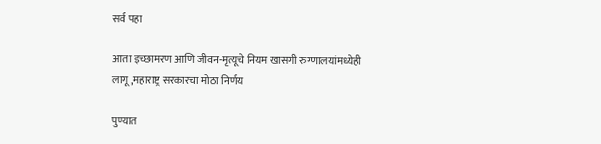सर्व पहा

आता इच्छामरण आणि जीवन-मृत्यूचे नियम खासगी रुग्णालयांमध्येही लागू ,महाराष्ट्र सरकारचा मोठा निर्णय

पुण्यात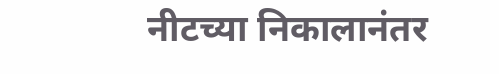नीटच्या निकालानंतर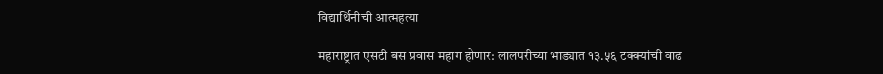विद्यार्थिनीची आत्महत्या

महाराष्ट्रात एसटी बस प्रवास महाग होणार: लालपरीच्या भाड्यात १३.५६ टक्क्यांची वाढ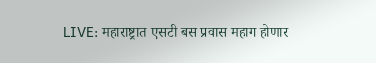LIVE: महाराष्ट्रात एसटी बस प्रवास महाग होणार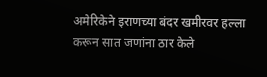अमेरिकेने इराणच्या बंदर खमीरवर हल्ला करून सात जणांना ठार केले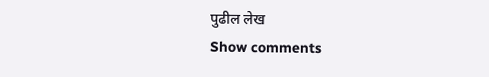पुढील लेख
Show comments